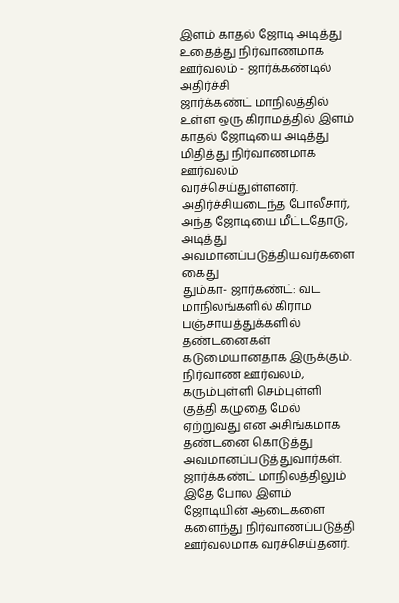இளம் காதல் ஜோடி அடித்து உதைத்து நிர்வாணமாக ஊர்வலம் - ஜார்க்கண்டில் அதிர்ச்சி
ஜார்க்கண்ட் மாநிலத்தில் உள்ள ஒரு கிராமத்தில் இளம் காதல் ஜோடியை அடித்து மிதித்து நிர்வாணமாக ஊர்வலம் வரச்செய்துள்ளனர். அதிர்ச்சியடைந்த போலீசார், அந்த ஜோடியை மீட்டதோடு, அடித்து அவமானப்படுத்தியவர்களை கைது
தும்கா- ஜார்கண்ட்: வட மாநிலங்களில் கிராம பஞ்சாயத்துக்களில் தண்டனைகள் கடுமையானதாக இருக்கும். நிர்வாண ஊர்வலம், கரும்புள்ளி செம்புள்ளி குத்தி கழுதை மேல் ஏற்றுவது என அசிங்கமாக தண்டனை கொடுத்து அவமானப்படுத்துவார்கள். ஜார்க்கண்ட் மாநிலத்திலும் இதே போல இளம் ஜோடியின் ஆடைகளை களைந்து நிர்வாணப்படுத்தி ஊர்வலமாக வரச்செய்தனர்.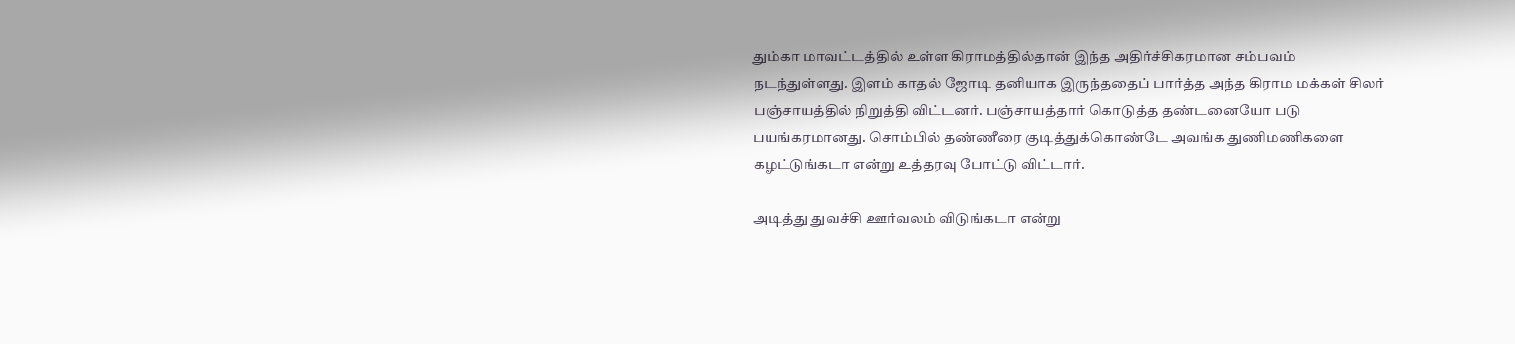தும்கா மாவட்டத்தில் உள்ள கிராமத்தில்தான் இந்த அதிர்ச்சிகரமான சம்பவம் நடந்துள்ளது. இளம் காதல் ஜோடி தனியாக இருந்ததைப் பார்த்த அந்த கிராம மக்கள் சிலர் பஞ்சாயத்தில் நிறுத்தி விட்டனர். பஞ்சாயத்தார் கொடுத்த தண்டனையோ படு பயங்கரமானது. சொம்பில் தண்ணீரை குடித்துக்கொண்டே அவங்க துணிமணிகளை கழட்டுங்கடா என்று உத்தரவு போட்டு விட்டார்.

அடித்து துவச்சி ஊர்வலம் விடுங்கடா என்று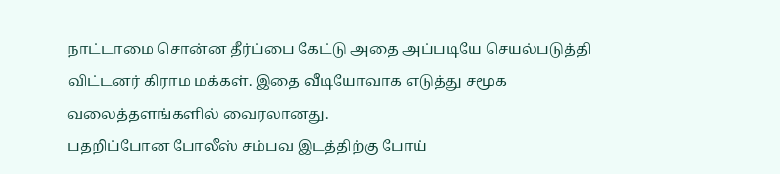நாட்டாமை சொன்ன தீர்ப்பை கேட்டு அதை அப்படியே செயல்படுத்தி விட்டனர் கிராம மக்கள். இதை வீடியோவாக எடுத்து சமூக வலைத்தளங்களில் வைரலானது.
பதறிப்போன போலீஸ் சம்பவ இடத்திற்கு போய்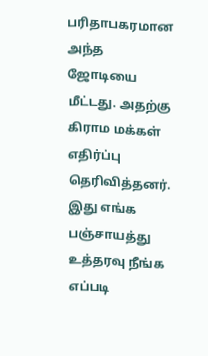பரிதாபகரமான அந்த ஜோடியை மீட்டது. அதற்கு கிராம மக்கள் எதிர்ப்பு தெரிவித்தனர். இது எங்க பஞ்சாயத்து உத்தரவு நீங்க எப்படி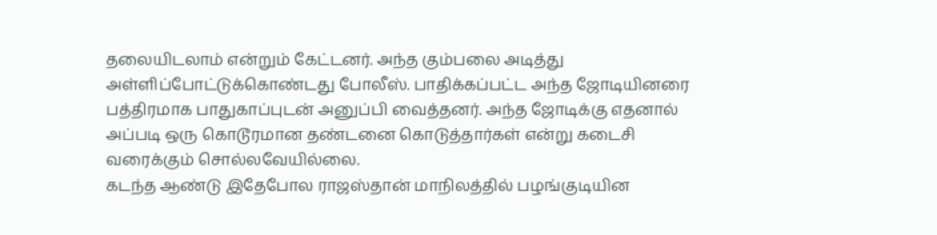தலையிடலாம் என்றும் கேட்டனர். அந்த கும்பலை அடித்து அள்ளிப்போட்டுக்கொண்டது போலீஸ். பாதிக்கப்பட்ட அந்த ஜோடியினரை பத்திரமாக பாதுகாப்புடன் அனுப்பி வைத்தனர். அந்த ஜோடிக்கு எதனால் அப்படி ஒரு கொடூரமான தண்டனை கொடுத்தார்கள் என்று கடைசி வரைக்கும் சொல்லவேயில்லை.
கடந்த ஆண்டு இதேபோல ராஜஸ்தான் மாநிலத்தில் பழங்குடியின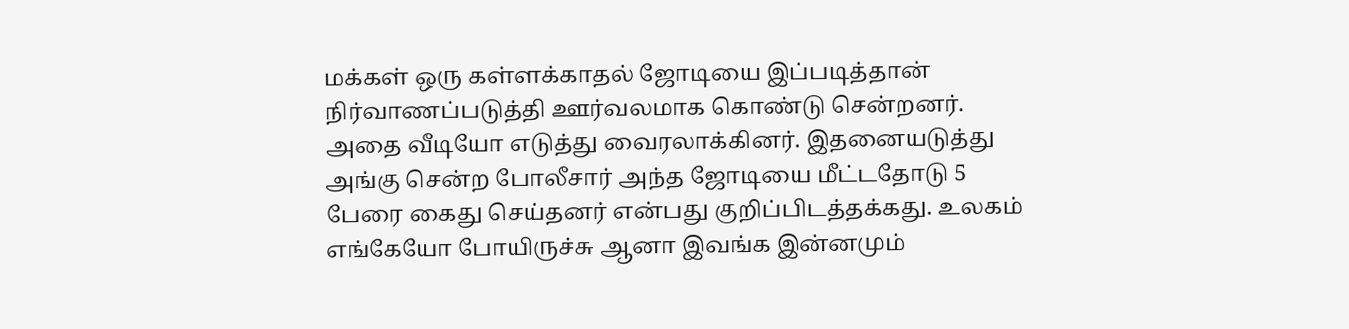மக்கள் ஒரு கள்ளக்காதல் ஜோடியை இப்படித்தான் நிர்வாணப்படுத்தி ஊர்வலமாக கொண்டு சென்றனர். அதை வீடியோ எடுத்து வைரலாக்கினர். இதனையடுத்து அங்கு சென்ற போலீசார் அந்த ஜோடியை மீட்டதோடு 5 பேரை கைது செய்தனர் என்பது குறிப்பிடத்தக்கது. உலகம் எங்கேயோ போயிருச்சு ஆனா இவங்க இன்னமும்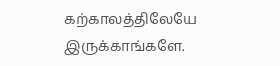கற்காலத்திலேயே இருக்காங்களே.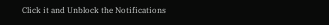Click it and Unblock the Notifications